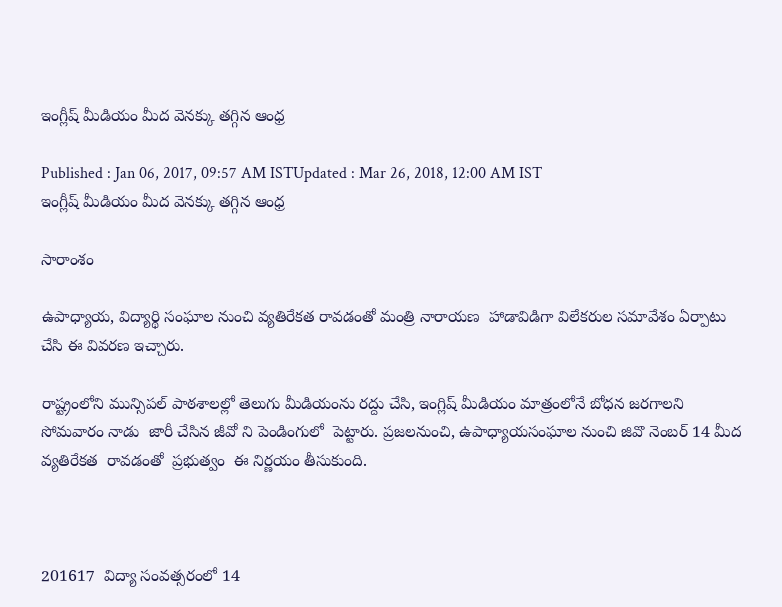ఇంగ్లీష్ మీడియం మీద వెనక్కు తగ్గిన ఆంధ్ర

Published : Jan 06, 2017, 09:57 AM ISTUpdated : Mar 26, 2018, 12:00 AM IST
ఇంగ్లీష్ మీడియం మీద వెనక్కు తగ్గిన ఆంధ్ర

సారాంశం

ఉపాధ్యాయ, విద్యార్థి సంఘాల నుంచి వ్యతిరేకత రావడంతో మంత్రి నారాయణ  హాడావిడిగా విలేకరుల సమావేశం ఏర్పాటు చేసి ఈ వివరణ ఇచ్చారు.

రాష్ట్రంలోని మున్సిపల్‌ పాఠశాలల్లో తెలుగు మీడియంను రద్దు చేసి, ఇంగ్లిష్‌ మీడియం మాత్రంలోనే బోధన జరగాలని సోమవారం నాడు  జారీ చేసిన జీవో ని పెండింగులో  పెట్టారు. ప్రజలనుంచి, ఉపాధ్యాయసంఘాల నుంచి జివొ నెంబర్ 14 మీద వ్యతిరేకత  రావడంతో  ప్రభుత్వం  ఈ నిర్ణయం తీసుకుంది.



201617  విద్యా సంవత్సరంలో 14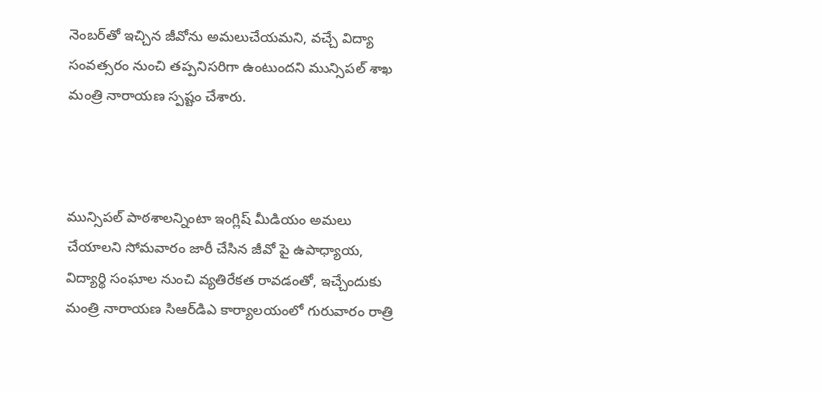నెంబర్‌తో ఇచ్చిన జీవోను అమలుచేయమని, వచ్చే విద్యా సంవత్సరం నుంచి తప్పనిసరిగా ఉంటుందని మున్సిపల్‌ శాఖ మంత్రి నారాయణ స్పష్టం చేశారు.



మున్సిపల్‌ పాఠశాలన్నింటా ఇంగ్లిష్‌ మీడియం అమలు చేయాలని సోమవారం జారీ చేసిన జీవో పై ఉపాధ్యాయ, విద్యార్థి సంఘాల నుంచి వ్యతిరేకత రావడంతో, ఇచ్చేందుకు మంత్రి నారాయణ సిఆర్‌డిఎ కార్యాలయంలో గురువారం రాత్రి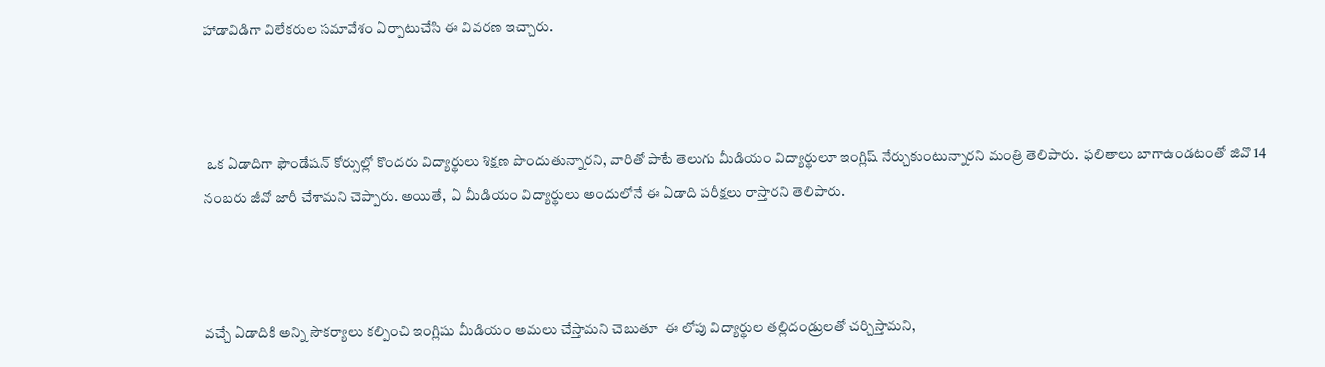హాడావిడిగా విలేకరుల సమావేశం ఏర్పాటుచేసి ఈ వివరణ ఇచ్చారు.



 ఒక ఏడాదిగా ఫౌండేషన్‌ కోర్సుల్లో కొందరు విద్యార్థులు శిక్షణ పొందుతున్నారని, వారితో పాటే తెలుగు మీడియం విద్యార్థులూ ఇంగ్లిష్‌ నేర్చుకుంటున్నారని మంత్రి తెలిపారు.  ఫలితాలు బాగాఉండటంతో జివొ 14 నంబరు జీవో జారీ చేశామని చెప్పారు. అయితే,  ఏ మీడియం విద్యార్థులు అందులోనే ఈ ఏడాది పరీక్షలు రాస్తారని తెలిపారు.



వచ్చే ఏడాదికి అన్ని సౌకర్యాలు కల్పించి ఇంగ్లిషు మీడియం అమలు చేస్తామని చెబుతూ  ఈ లోపు విద్యార్థుల తల్లిదండ్రులతో చర్చిస్తామని,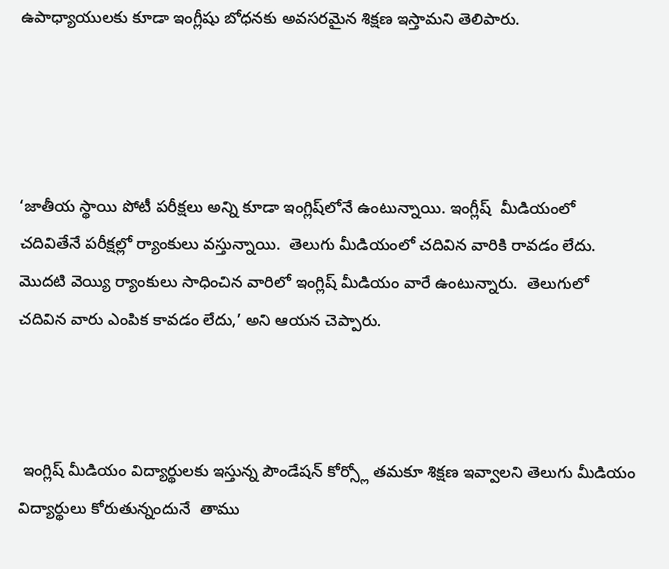ఉపాధ్యాయులకు కూడా ఇంగ్లీషు బోధనకు అవసరమైన శిక్షణ ఇస్తామని తెలిపారు.




‘జాతీయ స్థాయి పోటీ పరీక్షలు అన్ని కూడా ఇంగ్లిష్‌లోనే ఉంటున్నాయి. ఇంగ్లీష్  మీడియంలో చదివితేనే పరీక్షల్లో ర్యాంకులు వస్తున్నాయి.  తెలుగు మీడియంలో చదివిన వారికి రావడం లేదు.  మొదటి వెయ్యి ర్యాంకులు సాధించిన వారిలో ఇంగ్లిష్‌ మీడియం వారే ఉంటున్నారు.  తెలుగులో చదివిన వారు ఎంపిక కావడం లేదు,’ అని ఆయన చెప్పారు.



 ఇంగ్లిష్‌ మీడియం విద్యార్థులకు ఇస్తున్న పౌండేషన్‌ కోర్స్లో తమకూ శిక్షణ ఇవ్వాలని తెలుగు మీడియం విద్యార్థులు కోరుతున్నందునే  తాము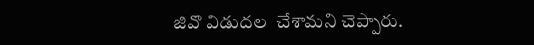జివొ విడుదల  చేశామని చెప్పారు.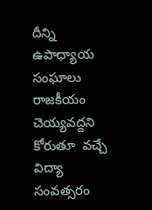దీన్ని ఉపాధ్యాయ సంఘాలు రాజకీయం చెయ్యవద్దని కోరుతూ  వచ్చే విద్యా సంవత్సరం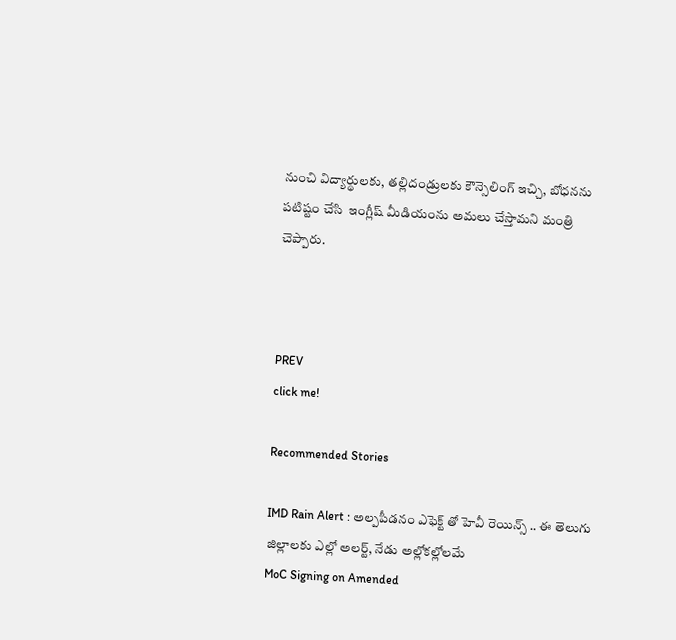నుంచి విద్యార్థులకు, తల్లిదండ్రులకు కౌన్సెలింగ్‌ ఇచ్చి, బోధనను పటిష్టం చేసి  ఇంగ్లీష్ మీడియంను అమలు చేస్తామని మంత్రి చెప్పారు.



PREV
click me!

Recommended Stories

IMD Rain Alert : అల్పపీడనం ఎఫెక్ట్ తో హెవీ రెయిన్స్ .. ఈ తెలుగు జిల్లాలకు ఎల్లో అలర్ట్, నేడు అల్లోకల్లోలమే
MoC Signing on Amended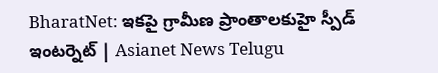BharatNet: ఇకపై గ్రామీణ ప్రాంతాలకుహై స్పీడ్ ఇంటర్నెట్ | Asianet News Telugu